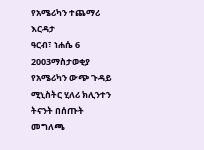የአሜሪካን ተጨማሪ እርዳታ
ዓርብ፣ ነሐሴ 6 2003ማስታወቂያ
የአሜሪካን ውጭ ጉዳይ ሚኒስትር ሂለሪ ክሊንተን ትናንት በሰጡት መግለጫ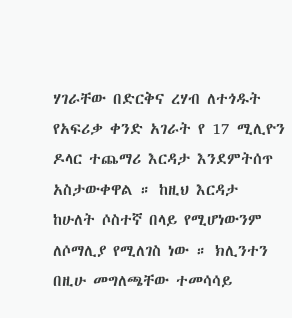ሃገራቸው በድርቅና ረሃብ ለተጎዱት የአፍሪቃ ቀንድ አገራት የ 17 ሚሊዮን ዶላር ተጨማሪ እርዳታ እንደምትሰጥ አስታውቀዋል ። ከዚህ እርዳታ ከሁለት ሶስተኛ በላይ የሚሆነውንም ለሶማሊያ የሚለገስ ነው ። ክሊንተን በዚሁ መግለጫቸው ተመሳሳይ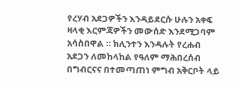የረሃብ አደጋዎችን እንዳይደርሱ ሁሉን አቀፍ ዛላቂ እርምጃዎችን መውሰድ እንደሚጋባም አሳስበዋል ። ክሊንተን እንዳሉት የረሐብ አደጋን ለመከላከል የዓለም ማሕበረሰብ በግብርናና በተመጣጠነ ምግብ አቅርቦት ላይ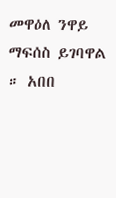መዋዕለ ንዋይ ማፍሰስ ይገባዋል ። አበበ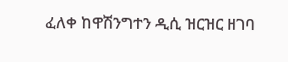ፈለቀ ከዋሽንግተን ዲሲ ዝርዝር ዘገባ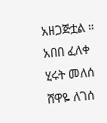አዘጋጅቷል ።
አበበ ፈለቀ
ሂሩት መለሰ
ሸዋዬ ለገሰ